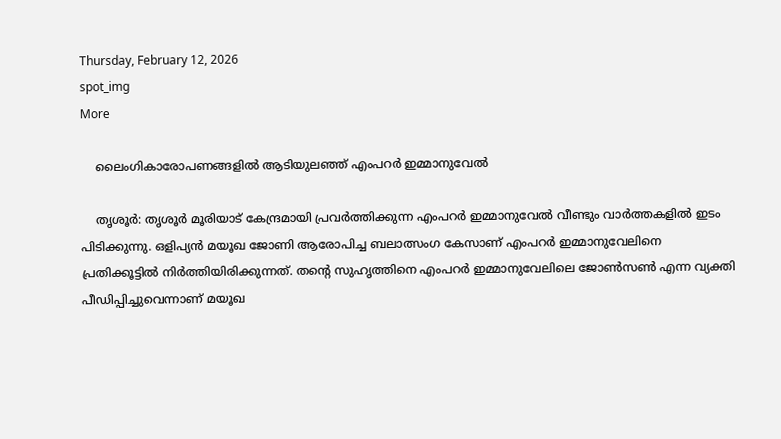Thursday, February 12, 2026
spot_img
More

    ലൈംഗികാരോപണങ്ങളില്‍ ആടിയുലഞ്ഞ് എംപറര്‍ ഇമ്മാനുവേല്‍

    തൃശൂര്‍: തൃശൂര്‍ മൂരിയാട് കേന്ദ്രമായി പ്രവര്‍ത്തിക്കുന്ന എംപറര്‍ ഇമ്മാനുവേല്‍ വീണ്ടും വാര്‍ത്തകളില്‍ ഇടം പിടിക്കുന്നു. ഒളിപ്യന്‍ മയൂഖ ജോണി ആരോപിച്ച ബലാത്സംഗ കേസാണ് എംപറര്‍ ഇമ്മാനുവേലിനെ പ്രതിക്കൂട്ടില്‍ നിര്‍ത്തിയിരിക്കുന്നത്. തന്റെ സുഹൃത്തിനെ എംപറര്‍ ഇമ്മാനുവേലിലെ ജോണ്‍സണ്‍ എന്ന വ്യക്തി പീഡിപ്പിച്ചുവെന്നാണ് മയൂഖ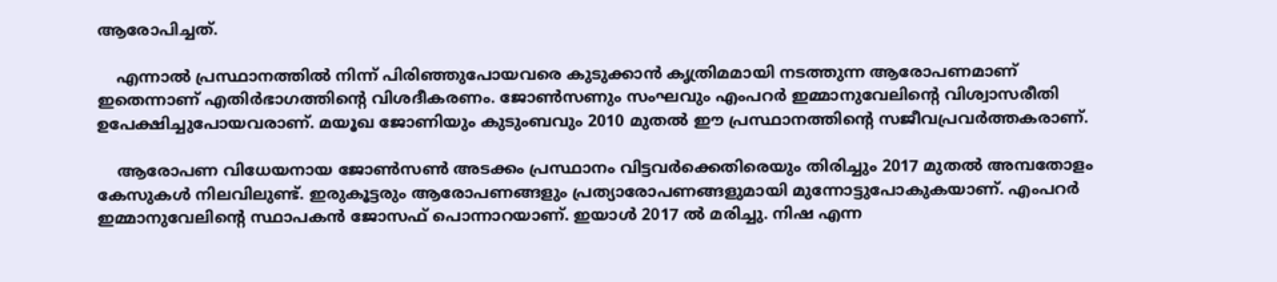ആരോപിച്ചത്.

    എന്നാല്‍ പ്രസ്ഥാനത്തില്‍ നിന്ന് പിരിഞ്ഞുപോയവരെ കുടുക്കാന്‍ കൃത്രിമമായി നടത്തുന്ന ആരോപണമാണ് ഇതെന്നാണ് എതിര്‍ഭാഗത്തിന്റെ വിശദീകരണം. ജോണ്‍സണും സംഘവും എംപറര്‍ ഇമ്മാനുവേലിന്റെ വിശ്വാസരീതി ഉപേക്ഷിച്ചുപോയവരാണ്. മയൂഖ ജോണിയും കുടുംബവും 2010 മുതല്‍ ഈ പ്രസ്ഥാനത്തിന്റെ സജീവപ്രവര്‍ത്തകരാണ്.

    ആരോപണ വിധേയനായ ജോണ്‍സണ്‍ അടക്കം പ്രസ്ഥാനം വിട്ടവര്‍ക്കെതിരെയും തിരിച്ചും 2017 മുതല്‍ അമ്പതോളം കേസുകള്‍ നിലവിലുണ്ട്. ഇരുകൂട്ടരും ആരോപണങ്ങളും പ്രത്യാരോപണങ്ങളുമായി മുന്നോട്ടുപോകുകയാണ്. എംപറര്‍ ഇമ്മാനുവേലിന്റെ സ്ഥാപകന്‍ ജോസഫ് പൊന്നാറയാണ്. ഇയാള്‍ 2017 ല്‍ മരിച്ചു. നിഷ എന്ന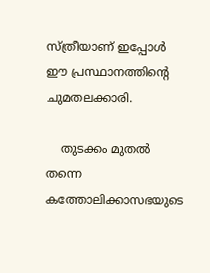സ്ത്രീയാണ് ഇപ്പോള്‍ ഈ പ്രസ്ഥാനത്തിന്റെ ചുമതലക്കാരി.

    തുടക്കം മുതല്‍ തന്നെ കത്തോലിക്കാസഭയുടെ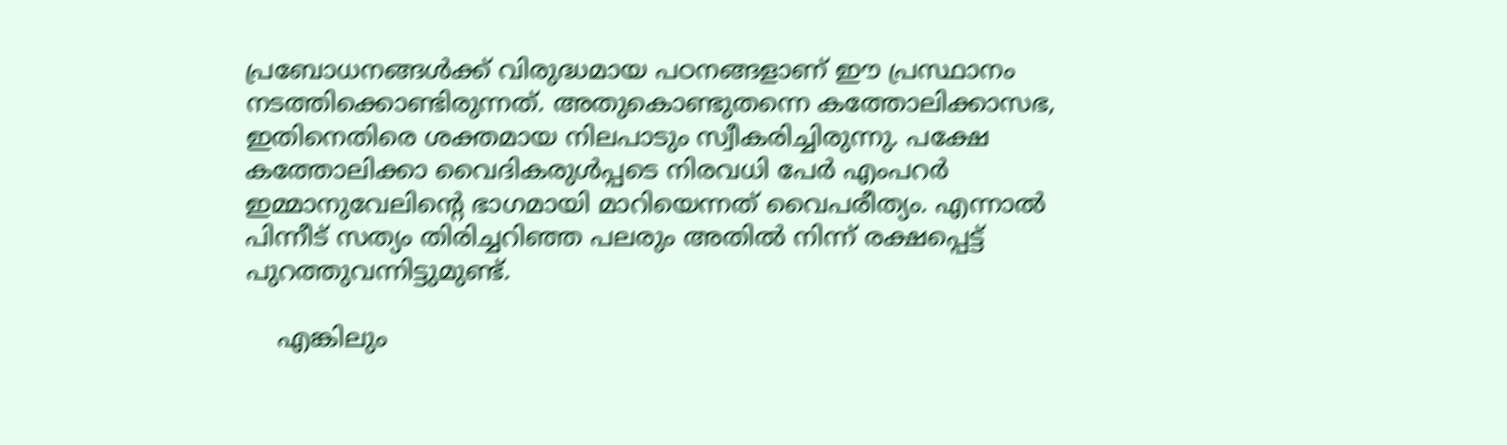പ്രബോധനങ്ങള്‍ക്ക് വിരുദ്ധമായ പഠനങ്ങളാണ് ഈ പ്രസ്ഥാനം നടത്തിക്കൊണ്ടിരുന്നത്. അതുകൊണ്ടുതന്നെ കത്തോലിക്കാസഭ, ഇതിനെതിരെ ശക്തമായ നിലപാടും സ്വീകരിച്ചിരുന്നു. പക്ഷേ കത്തോലിക്കാ വൈദികരുള്‍പ്പടെ നിരവധി പേര്‍ എംപറര്‍ ഇമ്മാനുവേലിന്റെ ഭാഗമായി മാറിയെന്നത് വൈപരീത്യം. എന്നാല്‍ പിന്നീട് സത്യം തിരിച്ചറിഞ്ഞ പലരും അതില്‍ നിന്ന് രക്ഷപ്പെട്ട് പുറത്തുവന്നിട്ടുമുണ്ട്.

    എങ്കിലും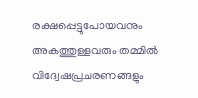രക്ഷപ്പെട്ടുപോയവനും അകത്തുള്ളവരും തമ്മില്‍ വിദ്വേഷപ്രചരണങ്ങളും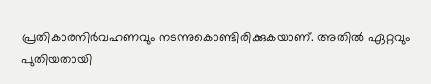പ്രതികാരനിര്‍വഹണവും നടന്നുകൊണ്ടിരിക്കുകയാണ്. അതില്‍ ഏറ്റവും പുതിയതായി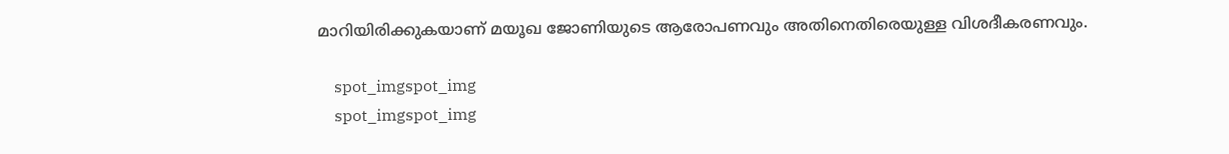മാറിയിരിക്കുകയാണ് മയൂഖ ജോണിയുടെ ആരോപണവും അതിനെതിരെയുള്ള വിശദീകരണവും.

    spot_imgspot_img
    spot_imgspot_img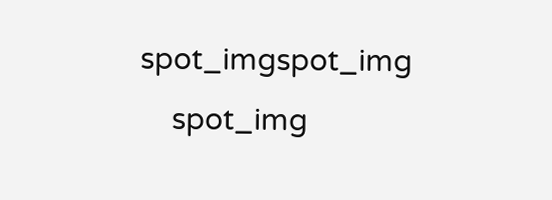spot_imgspot_img
    spot_img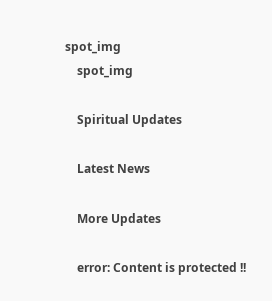spot_img
    spot_img

    Spiritual Updates

    Latest News

    More Updates

    error: Content is protected !!